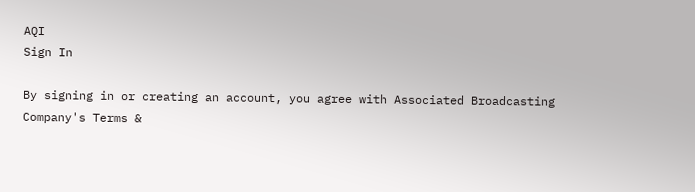AQI
Sign In

By signing in or creating an account, you agree with Associated Broadcasting Company's Terms &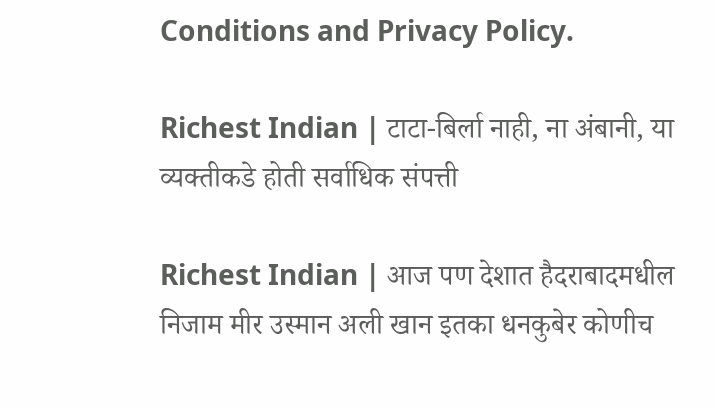Conditions and Privacy Policy.

Richest Indian | टाटा-बिर्ला नाही, ना अंबानी, या व्यक्तीकडे होती सर्वाधिक संपत्ती

Richest Indian | आज पण देशात हैदराबादमधील निजाम मीर उस्मान अली खान इतका धनकुबेर कोणीच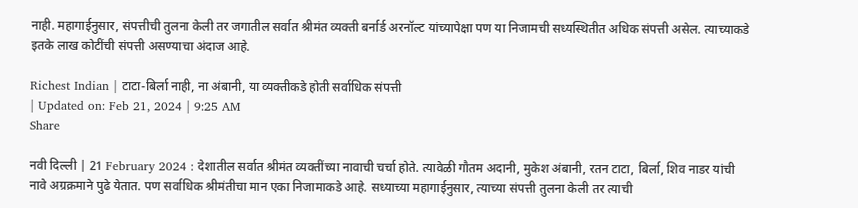नाही. महागाईनुसार, संपत्तीची तुलना केली तर जगातील सर्वात श्रीमंत व्यक्ती बर्नार्ड अरनॉल्ट यांच्यापेक्षा पण या निजामची सध्यस्थितीत अधिक संपत्ती असेल. त्याच्याकडे इतके लाख कोटींची संपत्ती असण्याचा अंदाज आहे.

Richest Indian | टाटा-बिर्ला नाही, ना अंबानी, या व्यक्तीकडे होती सर्वाधिक संपत्ती
| Updated on: Feb 21, 2024 | 9:25 AM
Share

नवी दिल्ली | 21 February 2024 : देशातील सर्वात श्रीमंत व्यक्तींच्या नावाची चर्चा होते. त्यावेळी गौतम अदानी, मुकेश अंबानी, रतन टाटा, बिर्ला, शिव नाडर यांची नावे अग्रक्रमाने पुढे येतात. पण सर्वाधिक श्रीमंतीचा मान एका निजामाकडे आहे. सध्याच्या महागाईनुसार, त्याच्या संपत्ती तुलना केली तर त्याची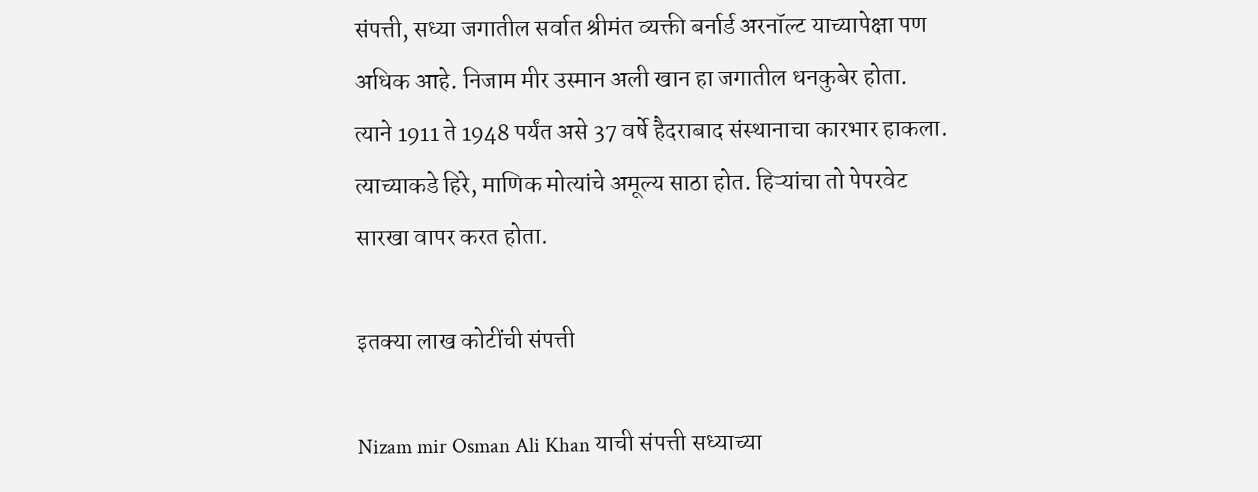संपत्ती, सध्या जगातील सर्वात श्रीमंत व्यक्ती बर्नार्ड अरनॉल्ट याच्यापेक्षा पण अधिक आहे. निजाम मीर उस्मान अली खान हा जगातील धनकुबेर होता. त्याने 1911 ते 1948 पर्यंत असे 37 वर्षे हैदराबाद संस्थानाचा कारभार हाकला. त्याच्याकडे हिरे, माणिक मोत्यांचे अमूल्य साठा होत. हिऱ्यांचा तो पेपरवेट सारखा वापर करत होता.

इतक्या लाख कोटींची संपत्ती

Nizam mir Osman Ali Khan याची संपत्ती सध्याच्या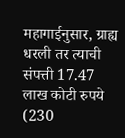महागाईनुसार, ग्राह्य धरली तर त्याची संपत्ती 17.47 लाख कोटी रुपये (230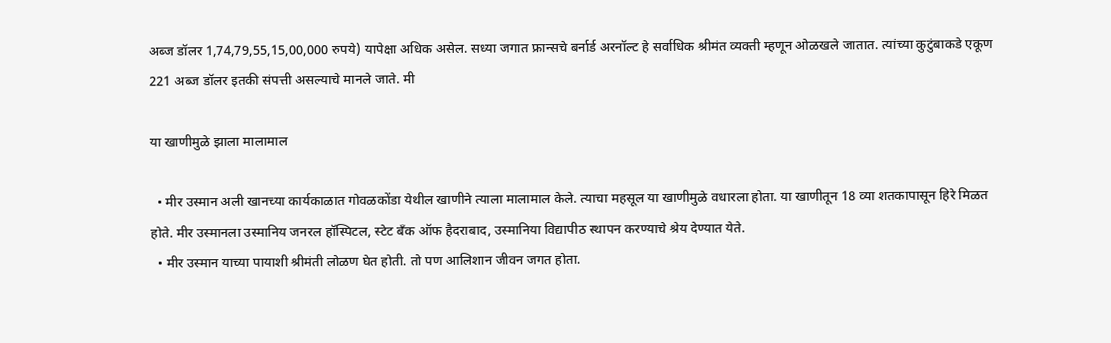अब्ज डॉलर 1,74,79,55,15,00,000 रुपये) यापेक्षा अधिक असेल. सध्या जगात फ्रान्सचे बर्नार्ड अरनॉल्ट हे सर्वाधिक श्रीमंत व्यक्ती म्हणून ओळखले जातात. त्यांच्या कुटुंबाकडे एकूण 221 अब्ज डॉलर इतकी संपत्ती असल्याचे मानले जाते. मी

या खाणीमुळे झाला मालामाल

  • मीर उस्मान अली खानच्या कार्यकाळात गोवळकोंडा येथील खाणीने त्याला मालामाल केले. त्याचा महसूल या खाणीमुळे वधारला होता. या खाणीतून 18 व्या शतकापासून हिरे मिळत होते. मीर उस्मानला उस्मानिय जनरल हॉस्पिटल, स्टेट बँक ऑफ हैदराबाद, उस्मानिया विद्यापीठ स्थापन करण्याचे श्रेय देण्यात येते.
  • मीर उस्मान याच्या पायाशी श्रीमंती लोळण घेत होती. तो पण आलिशान जीवन जगत होता.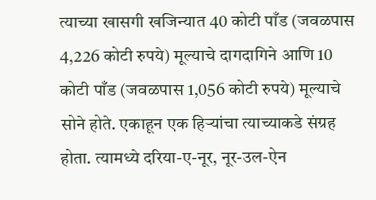त्याच्या खासगी खजिन्यात 40 कोटी पाँड (जवळपास 4,226 कोटी रुपये) मूल्याचे दागदागिने आणि 10 कोटी पाँड (जवळपास 1,056 कोटी रुपये) मूल्याचे सोने होते. एकाहून एक हिऱ्यांचा त्याच्याकडे संग्रह होता. त्यामध्ये दरिया-ए-नूर, नूर-उल-ऐन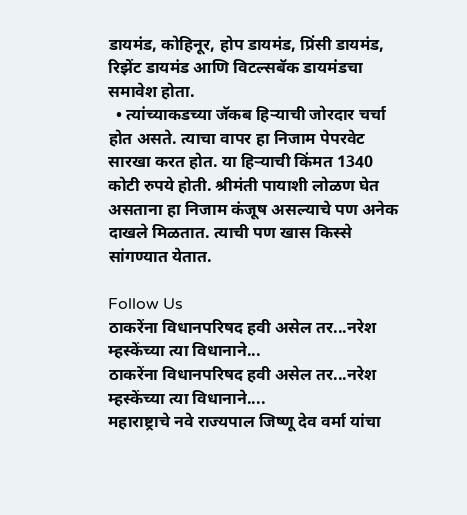डायमंड, कोहिनूर, होप डायमंड, प्रिंसी डायमंड, रिझेंट डायमंड आणि विटल्सबॅक डायमंडचा समावेश होता.
  • त्यांच्याकडच्या जॅकब हिऱ्याची जोरदार चर्चा होत असते. त्याचा वापर हा निजाम पेपरवेट सारखा करत होत. या हिऱ्याची किंमत 1340 कोटी रुपये होती. श्रीमंती पायाशी लोळण घेत असताना हा निजाम कंजूष असल्याचे पण अनेक दाखले मिळतात. त्याची पण खास किस्से सांगण्यात येतात.

Follow Us
ठाकरेंना विधानपरिषद हवी असेल तर...नरेश म्हस्केंच्या त्या विधानाने...
ठाकरेंना विधानपरिषद हवी असेल तर...नरेश म्हस्केंच्या त्या विधानाने....
महाराष्ट्राचे नवे राज्यपाल जिष्णू देव वर्मा यांचा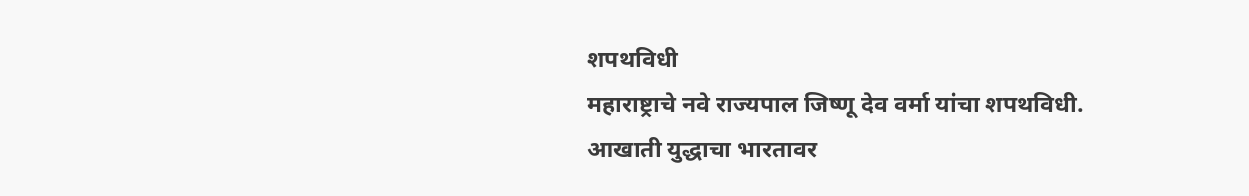शपथविधी
महाराष्ट्राचे नवे राज्यपाल जिष्णू देव वर्मा यांचा शपथविधी.
आखाती युद्धाचा भारतावर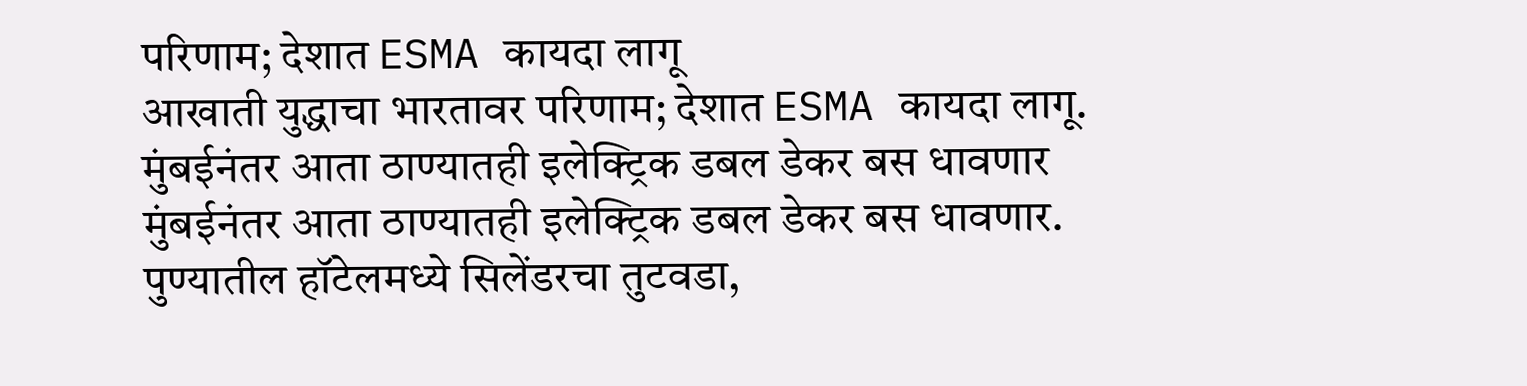परिणाम; देशात ESMA कायदा लागू
आखाती युद्धाचा भारतावर परिणाम; देशात ESMA कायदा लागू.
मुंबईनंतर आता ठाण्यातही इलेक्ट्रिक डबल डेकर बस धावणार
मुंबईनंतर आता ठाण्यातही इलेक्ट्रिक डबल डेकर बस धावणार.
पुण्यातील हॉटेलमध्ये सिलेंडरचा तुटवडा,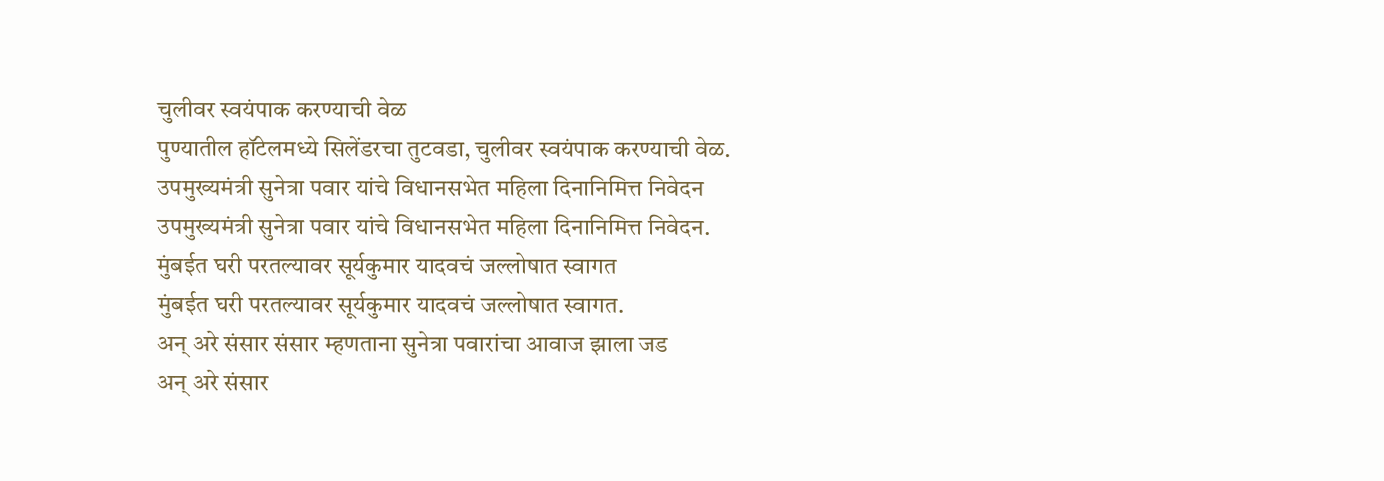चुलीवर स्वयंपाक करण्याची वेळ
पुण्यातील हॉटेलमध्ये सिलेंडरचा तुटवडा, चुलीवर स्वयंपाक करण्याची वेळ.
उपमुख्यमंत्री सुनेत्रा पवार यांचे विधानसभेत महिला दिनानिमित्त निवेदन
उपमुख्यमंत्री सुनेत्रा पवार यांचे विधानसभेत महिला दिनानिमित्त निवेदन.
मुंबईत घरी परतल्यावर सूर्यकुमार यादवचं जल्लोषात स्वागत
मुंबईत घरी परतल्यावर सूर्यकुमार यादवचं जल्लोषात स्वागत.
अन् अरे संसार संसार म्हणताना सुनेत्रा पवारांचा आवाज झाला जड
अन् अरे संसार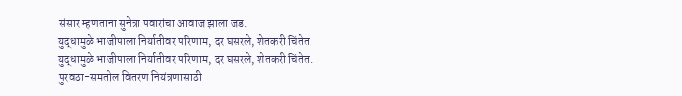संसार म्हणताना सुनेत्रा पवारांचा आवाज झाला जड.
युद्धामुळे भाजीपाला निर्यातीवर परिणाम, दर घसरले, शेतकरी चिंतेत
युद्धामुळे भाजीपाला निर्यातीवर परिणाम, दर घसरले, शेतकरी चिंतेत.
पुरवठा-समतोल वितरण नियंत्रणासाठी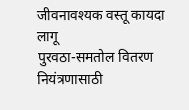जीवनावश्यक वस्तू कायदा लागू
पुरवठा-समतोल वितरण नियंत्रणासाठी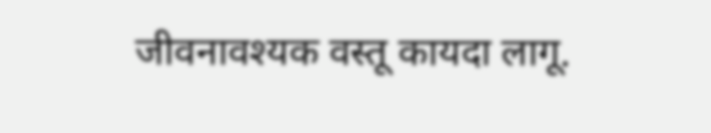जीवनावश्यक वस्तू कायदा लागू.